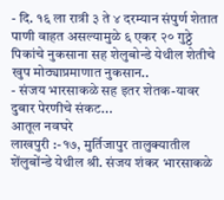- दि. १६ ला रात्री ३ ते ४ दरम्यान संपुर्ण शेतात पाणी वाहत असल्यामुळे ६ एकर २० गुठ्ठे पिकांचे नुकसाना सह शेलुबोन्डे येथील शेतीचे खुप मोठ्याप्रमाणात नुकसान..
- संजय भारसाकळे सह इतर शेतक-यावर दुबार पेरणीचे संकट...
आतूल नवघरे
लाखपुरी :-१७, मुर्तिजापुर तालुक्यातील शेंलुबोंन्डे येथील श्री. संजय शंकर भारसाकळे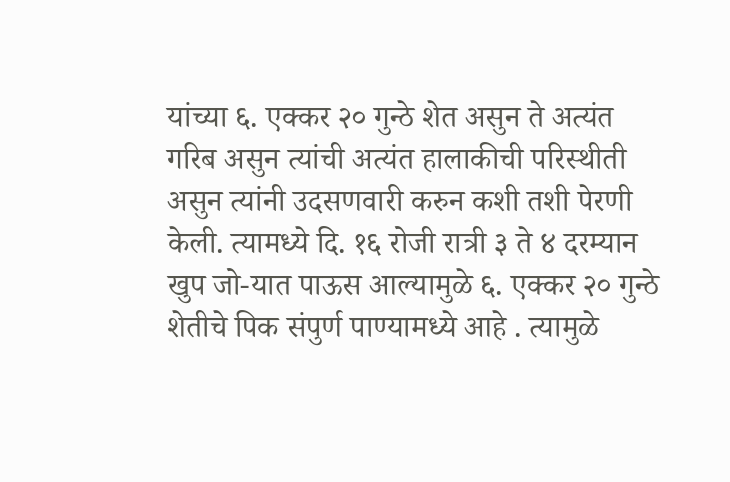यांच्या ६. एक्कर २० गुन्ठे शेत असुन ते अत्यंत गरिब असुन त्यांची अत्यंत हालाकीची परिस्थीती असुन त्यांनी उदसणवारी करुन कशी तशी पेरणी केली. त्यामध्ये दि. १६ रोजी रात्री ३ ते ४ दरम्यान खुप जो-यात पाऊस आल्यामुळे ६. एक्कर २० गुन्ठे शेतीचे पिक संपुर्ण पाण्यामध्ये आहे . त्यामुळे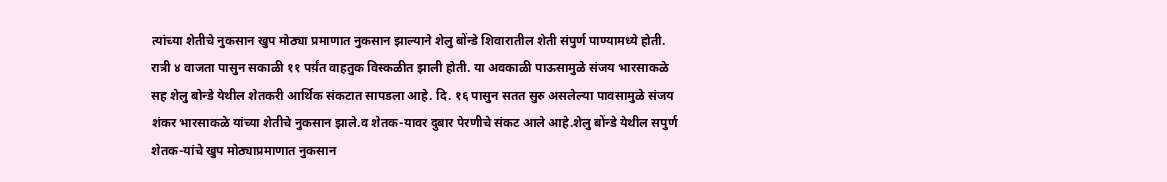त्यांच्या शेतीचे नुकसान खुप मोठ्या प्रमाणात नुकसान झाल्याने शेलु बोंन्डे शिवारातील शेती संपुर्ण पाण्यामध्ये होती. रात्री ४ वाजता पासुन सकाळी ११ पर्य़ंत वाहतुक विस्कळीत झाली होती. या अवकाळी पाऊसामुळे संजय भारसाकळे सह शेलु बोन्डे येथील शेतकरी आर्थिक संकटात सापडला आहे. दि. १६ पासुन सतत सुरु असलेल्या पावसामुळे संजय शंकर भारसाकळे यांच्या शेतीचे नुकसान झाले.व शेतक-यावर दुबार पेरणीचे संकट आले आहे.शेलु बोंन्डे येथील सपुर्ण शेतक-यांचे खुप मोठ्याप्रमाणात नुकसान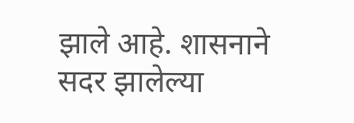झाले आहे. शासनाने सदर झालेल्या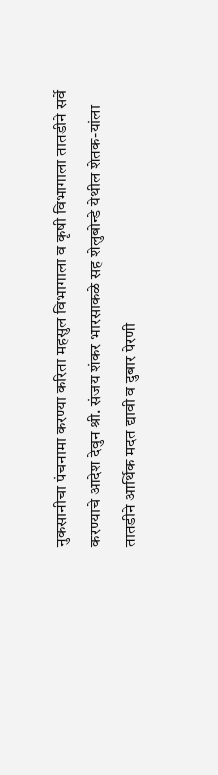नुकसानीचा पंचनामा करण्या करिता महसुल विभागाला व कृषी विभागाला तातडीने सर्वे करण्याचे आदेश देवुन श्री. संजय शंकर भारसाकळे सह शेलुबोन्डे येथील शेतक-यांला तातडीने आर्थिक मदत द्यावी व दुबार पेरणी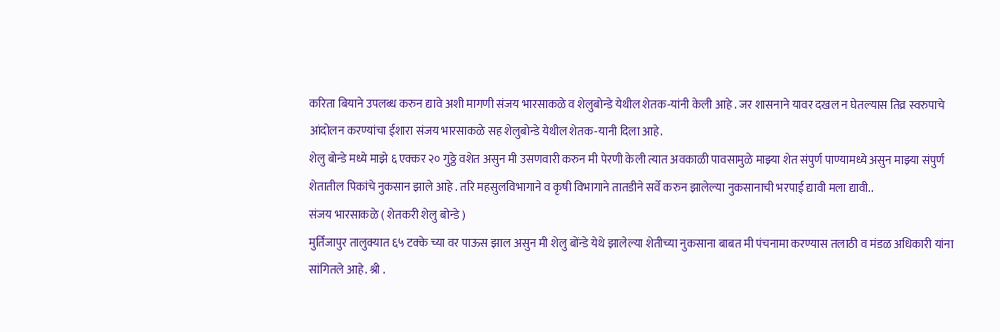करिता बियाने उपलब्ध करुन द्यावे अशी मागणी संजय भारसाकळे व शेलुबोन्डे येथील शेतक-यांनी केली आहे . जर शासनाने यावर दखल न घेतल्यास तिव्र स्वरुपाचे आंदोलन करण्यांचा ईशारा संजय भारसाकळे सह शेलुबोन्डे येथील शेतक-यानी दिला आहे.
शेलु बोन्डे मध्ये माझे ६ एक्कर २० गुठ्ठे वशेत असुन मी उसणवारी करुन मी पेरणी केली त्यात अवकाळी पावसामुळे माझ्या शेत संपुर्ण पाण्यामध्ये असुन माझ्या संपुर्ण शेतातील पिकांचे नुकसान झाले आहे . तरि महसुलविभागाने व कृषी विभागाने तातडीने सर्वे करुन झालेल्या नुकसानाची भरपाई द्यावी मला द्यावी..
संजय भारसाकळे ( शेतकरी शेलु बोन्डे )
मुर्तिजापुर तालुक्यात ६५ टक्के च्या वर पाऊस झाल असुन मी शेलु बोंन्डे येथे झालेल्या शेतीच्या नुकसाना बाबत मी पंचनामा करण्यास तलाठी व मंडळ अधिकारी यांना सांगितले आहे. श्री .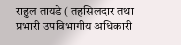राहुल तायडे ( तहसिलदार तथा प्रभारी उपविभागीय अधिकारी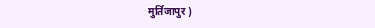मुर्तिजापुर )